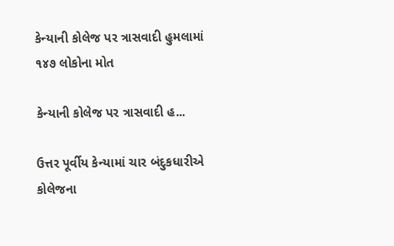કેન્યાની કોલેજ પર ત્રાસવાદી હુમલામાં ૧૪૭ લોકોના મોત

કેન્યાની કોલેજ પર ત્રાસવાદી હ...

ઉત્તર પૂર્વીય કેન્યામાં ચાર બંદુકધારીએ કોલેજના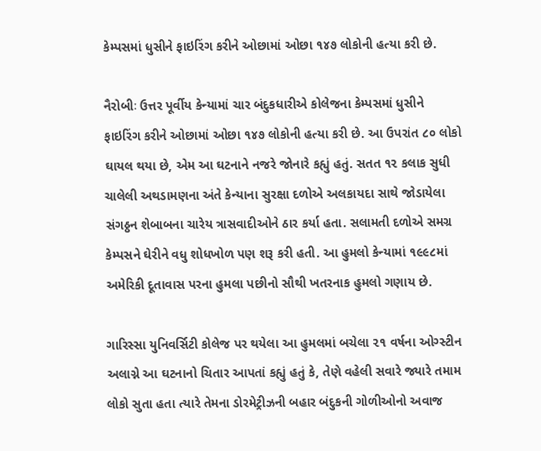કેમ્પસમાં ધુસીને ફાઇરિંગ કરીને ઓછામાં ઓછા ૧૪૭ લોકોની હત્યા કરી છે.

નૈરોબીઃ ઉત્તર પૂર્વીય કેન્યામાં ચાર બંદુકધારીએ કોલેજના કેમ્પસમાં ધુસીને ફાઇરિંગ કરીને ઓછામાં ઓછા ૧૪૭ લોકોની હત્યા કરી છે. આ ઉપરાંત ૮૦ લોકો ઘાયલ થયા છે, એમ આ ઘટનાને નજરે જોનારે કહ્યું હતું. સતત ૧૨ કલાક સુધી ચાલેલી અથડામણના અંતે કેન્યાના સુરક્ષા દળોએ અલકાયદા સાથે જોડાયેલા સંગઠ્ઠન શેબાબના ચારેય ત્રાસવાદીઓને ઠાર કર્યા હતા. સલામતી દળોએ સમગ્ર કેમ્પસને ઘેરીને વધુ શોધખોળ પણ શરૂ કરી હતી. આ હુમલો કેન્યામાં ૧૯૯૮માં અમેરિકી દૂતાવાસ પરના હુમલા પછીનો સૌથી ખતરનાક હુમલો ગણાય છે.

ગારિસ્સા યુનિવર્સિટી કોલેજ પર થયેલા આ હુમલમાં બચેલા ૨૧ વર્ષના ઓગ્સ્ટીન અલાગ્ને આ ઘટનાનો ચિતાર આપતાં કહ્યું હતું કે, તેણે વહેલી સવારે જ્યારે તમામ લોકો સુતા હતા ત્યારે તેમના ડોરમેટ્રીઝની બહાર બંદુકની ગોળીઓનો અવાજ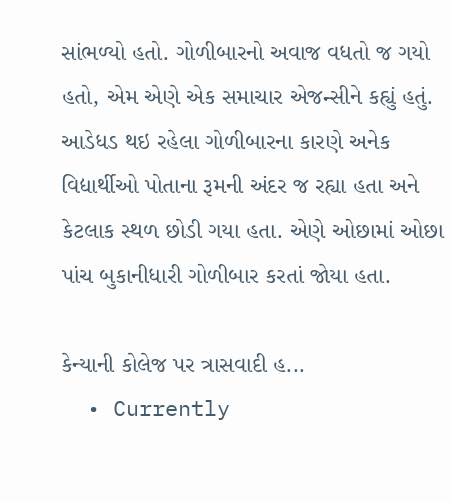સાંભળ્યો હતો. ગોળીબારનો અવાજ વધતો જ ગયો હતો, એમ એણે એક સમાચાર એજન્સીને કહ્યું હતું. આડેધડ થઇ રહેલા ગોળીબારના કારણે અનેક વિદ્યાર્થીઓ પોતાના રૂમની અંદર જ રહ્યા હતા અને કેટલાક સ્થળ છોડી ગયા હતા. એણે ઓછામાં ઓછા પાંચ બુકાનીધારી ગોળીબાર કરતાં જોયા હતા.

કેન્યાની કોલેજ પર ત્રાસવાદી હ...
  • Currently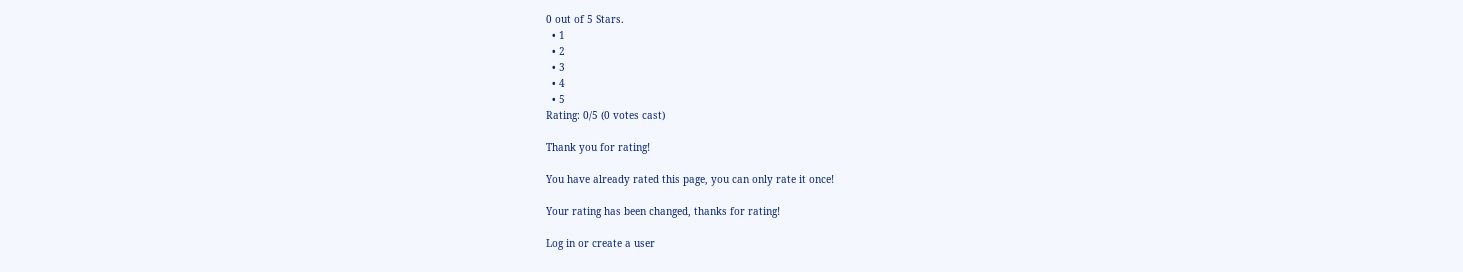0 out of 5 Stars.
  • 1
  • 2
  • 3
  • 4
  • 5
Rating: 0/5 (0 votes cast)

Thank you for rating!

You have already rated this page, you can only rate it once!

Your rating has been changed, thanks for rating!

Log in or create a user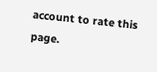account to rate this page.